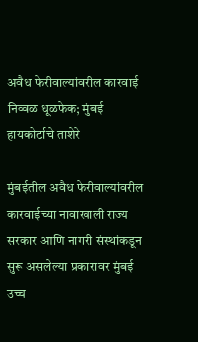अवैध फेरीवाल्यांवरील कारवाई निव्वळ धूळफेक; मुंबई हायकोर्टाचे ताशेरे

मुंबईतील अवैध फेरीवाल्यांवरील कारवाईच्या नावाखाली राज्य सरकार आणि नागरी संस्थांकडून सुरू असलेल्या प्रकारावर मुंबई उच्च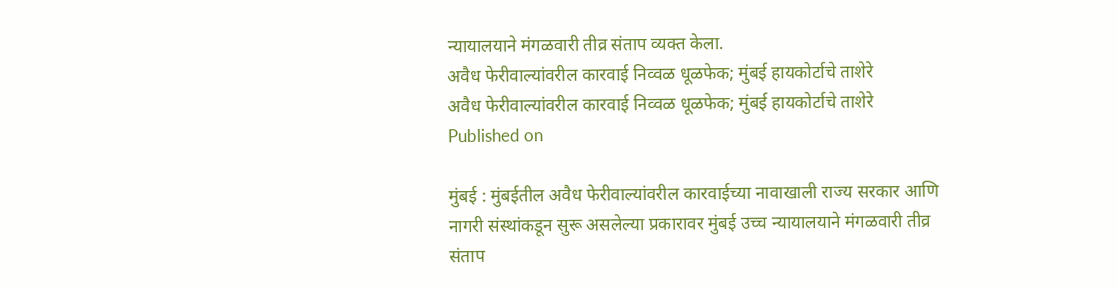न्यायालयाने मंगळवारी तीव्र संताप व्यक्त केला.
अवैध फेरीवाल्यांवरील कारवाई निव्वळ धूळफेक; मुंबई हायकोर्टाचे ताशेरे
अवैध फेरीवाल्यांवरील कारवाई निव्वळ धूळफेक; मुंबई हायकोर्टाचे ताशेरे
Published on

मुंबई : मुंबईतील अवैध फेरीवाल्यांवरील कारवाईच्या नावाखाली राज्य सरकार आणि नागरी संस्थांकडून सुरू असलेल्या प्रकारावर मुंबई उच्च न्यायालयाने मंगळवारी तीव्र संताप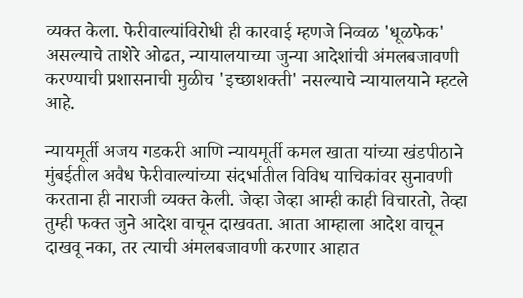व्यक्त केला. फेरीवाल्यांविरोधी ही कारवाई म्हणजे निव्वळ 'धूळफेक' असल्याचे ताशेरे ओढत, न्यायालयाच्या जुन्या आदेशांची अंमलबजावणी करण्याची प्रशासनाची मुळीच 'इच्छाशक्ती' नसल्याचे न्यायालयाने म्हटले आहे.

न्यायमूर्ती अजय गडकरी आणि न्यायमूर्ती कमल खाता यांच्या खंडपीठाने मुंबईतील अवैध फेरीवाल्यांच्या संदर्भातील विविध याचिकांवर सुनावणी करताना ही नाराजी व्यक्त केली. जेव्हा जेव्हा आम्ही काही विचारतो, तेव्हा तुम्ही फक्त जुने आदेश वाचून दाखवता. आता आम्हाला आदेश वाचून दाखवू नका, तर त्याची अंमलबजावणी करणार आहात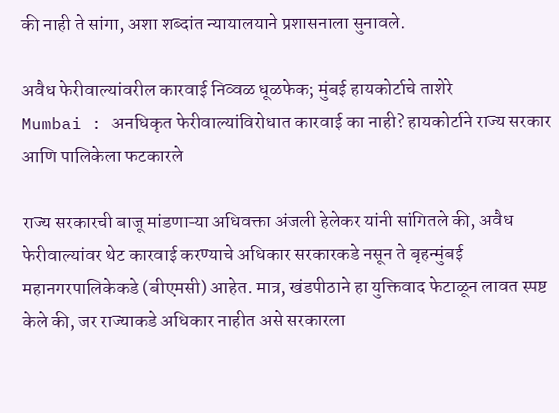की नाही ते सांगा, अशा शब्दांत न्यायालयाने प्रशासनाला सुनावले.

अवैध फेरीवाल्यांवरील कारवाई निव्वळ धूळफेक; मुंबई हायकोर्टाचे ताशेरे
Mumbai : अनधिकृत फेरीवाल्यांविरोधात कारवाई का नाही? हायकोर्टाने राज्य सरकार आणि पालिकेला फटकारले

राज्य सरकारची बाजू मांडणाऱ्या अधिवक्ता अंजली हेलेकर यांनी सांगितले की, अवैध फेरीवाल्यांवर थेट कारवाई करण्याचे अधिकार सरकारकडे नसून ते बृहन्मुंबई महानगरपालिकेकडे (बीएमसी) आहेत. मात्र, खंडपीठाने हा युक्तिवाद फेटाळून लावत स्पष्ट केले की, जर राज्याकडे अधिकार नाहीत असे सरकारला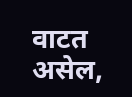वाटत असेल,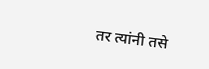तर त्यांनी तसे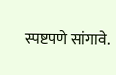स्पष्टपणे सांगावे.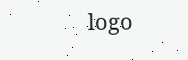logo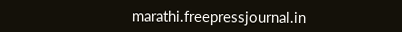marathi.freepressjournal.in